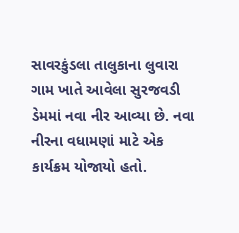સાવરકુંડલા તાલુકાના લુવારા ગામ ખાતે આવેલા સુરજવડી ડેમમાં નવા નીર આવ્યા છે. નવા નીરના વધામણાં માટે એક કાર્યક્રમ યોજાયો હતો.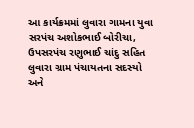આ કાર્યક્રમમાં લુવારા ગામના યુવા સરપંચ અશોકભાઈ બોરીચા, ઉપસરપંચ રણુભાઈ ચાંદુ સહિત લુવારા ગ્રામ પંચાયતના સદસ્યો અને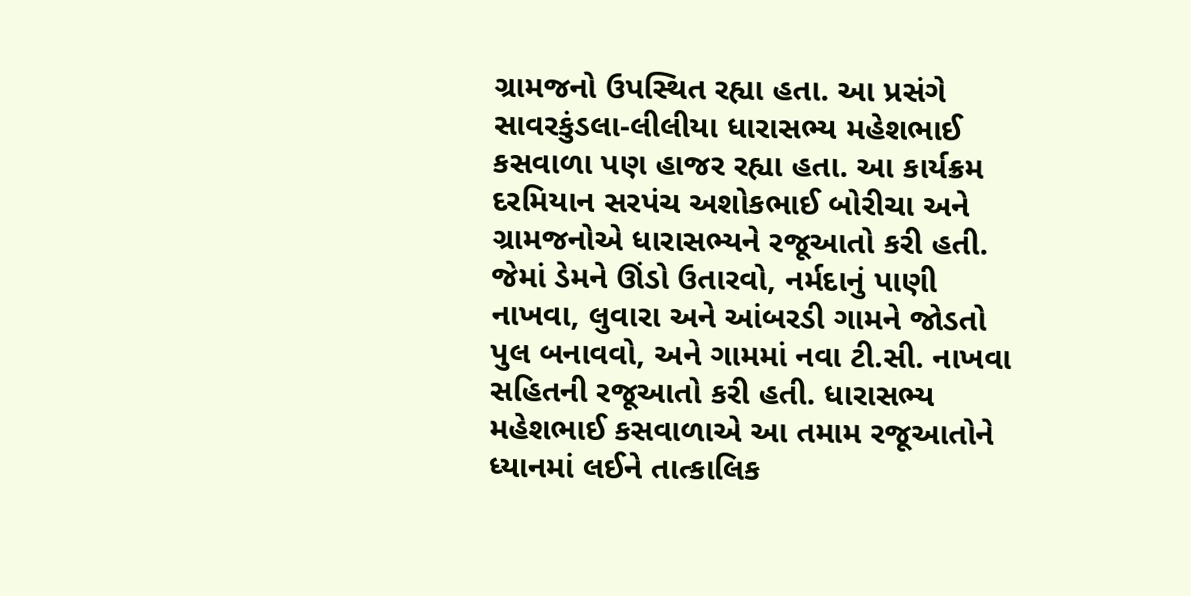ગ્રામજનો ઉપસ્થિત રહ્યા હતા. આ પ્રસંગે સાવરકુંડલા-લીલીયા ધારાસભ્ય મહેશભાઈ કસવાળા પણ હાજર રહ્યા હતા. આ કાર્યક્રમ દરમિયાન સરપંચ અશોકભાઈ બોરીચા અને ગ્રામજનોએ ધારાસભ્યને રજૂઆતો કરી હતી. જેમાં ડેમને ઊંડો ઉતારવો, નર્મદાનું પાણી નાખવા, લુવારા અને આંબરડી ગામને જોડતો પુલ બનાવવો, અને ગામમાં નવા ટી.સી. નાખવા સહિતની રજૂઆતો કરી હતી. ધારાસભ્ય મહેશભાઈ કસવાળાએ આ તમામ રજૂઆતોને ધ્યાનમાં લઈને તાત્કાલિક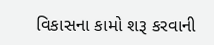વિકાસના કામો શરૂ કરવાની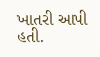ખાતરી આપી હતી.